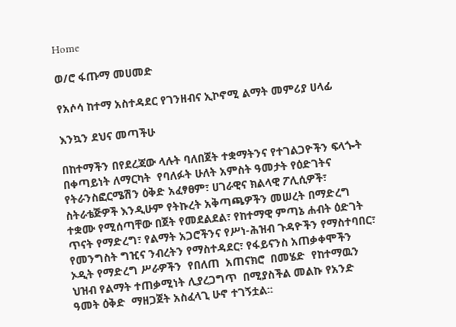Home

ወ/ሮ ፋጡማ መሀመድ

የአሶሳ ከተማ አስተዳደር የገንዘብና ኢኮኖሚ ልማት መምሪያ ሀላፊ

እንኳን ደህና መጣችሁ

በከተማችን በየደረጃው ላሉት ባለበጀት ተቋማትንና የተገልጋዮችን ፍላጐት በቀጣይነት ለማርካት  የባለፉት ሁለት አምስት ዓመታት የዕድገትና የትራንስፎርሜሽን ዕቅድ አፈፃፀም፣ ሀገራዊና ክልላዊ ፖሊሲዎች፣ ስትራቴጅዎች እንዲሁም የትኩረት አቅጣጫዎችን መሠረት በማድረግ ተቋሙ የሚሰጣቸው በጀት የመደልደል፣ የከተማዊ ምጣኔ ሐብት ዕድገት ጥናት የማድረግ፣ የልማት አጋሮችንና የሥነ-ሕዝብ ጉዳዮችን የማስተባበር፣ የመንግስት ግዢና ንብረትን የማስተዳደር፣ የፋይናንስ አጠቃቀሞችን ኦዲት የማድረግ ሥራዎችን  የበለጠ  አጠናክሮ  በመሄድ  የከተማዉን ህዝብ የልማት ተጠቃሚነት ሊያረጋግጥ  በሚያስችል መልኩ የአንድ ዓመት ዕቅድ  ማዘጋጀት አስፈላጊ ሁኖ ተገኝቷል፡፡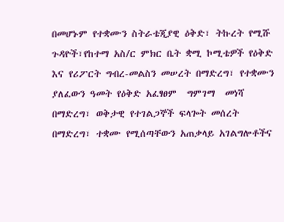በመሆኑም የተቋሙን ስትራቴጂያዊ ዕቅድ፣ ትኩረት የሚሹ ጉዳዮች፣የከተማ አስ/ር ምክር ቤት ቋሚ ኮሚቴዎች የዕቅድ እና የሪፖርት ግብረ-መልስን መሠረት በማድረግ፣ የተቋሙን ያለፈውን ዓመት የዕቅድ አፈፃፀም  ግምገማ  መነሻ  በማድረግ፣ ወቅታዊ የተገልጋኞች ፍላጐት መሰረት በማድረግ፣ ተቋሙ የሚሰጣቸውን አጠቃላይ አገልግሎቶችና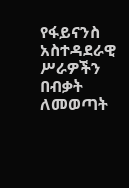የፋይናንስ አስተዳደራዊ ሥራዎችን በብቃት ለመወጣት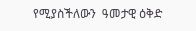የሚያስችለውን  ዓመታዊ ዕቅድ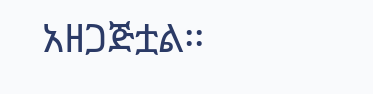አዘጋጅቷል፡፡